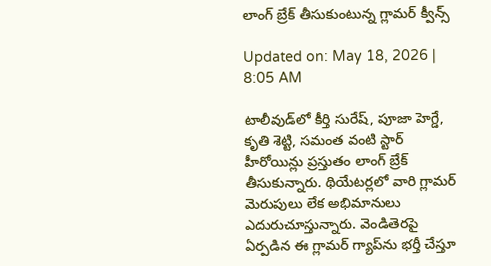లాంగ్ బ్రేక్ తీసుకుంటున్న గ్లామర్ క్వీన్స్

Updated on: May 18, 2026 | 8:05 AM

టాలీవుడ్‌లో కీర్తి సురేష్, పూజా హెగ్డే, కృతి శెట్టి, సమంత వంటి స్టార్ హీరోయిన్లు ప్రస్తుతం లాంగ్ బ్రేక్ తీసుకున్నారు. థియేటర్లలో వారి గ్లామర్ మెరుపులు లేక అభిమానులు ఎదురుచూస్తున్నారు. వెండితెరపై ఏర్పడిన ఈ గ్లామర్ గ్యాప్‌ను భర్తీ చేస్తూ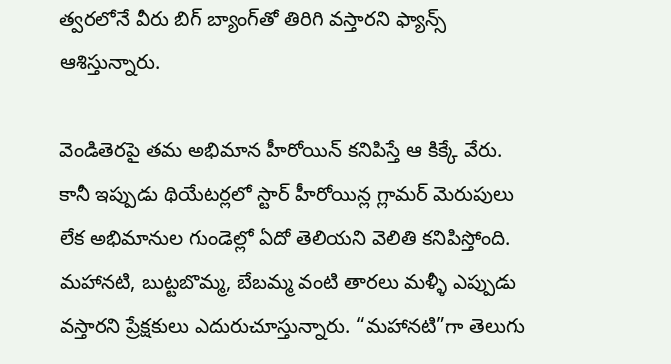త్వరలోనే వీరు బిగ్ బ్యాంగ్‌తో తిరిగి వస్తారని ఫ్యాన్స్ ఆశిస్తున్నారు.

వెండితెరపై తమ అభిమాన హీరోయిన్ కనిపిస్తే ఆ కిక్కే వేరు. కానీ ఇప్పుడు థియేటర్లలో స్టార్ హీరోయిన్ల గ్లామర్ మెరుపులు లేక అభిమానుల గుండెల్లో ఏదో తెలియని వెలితి కనిపిస్తోంది. మహానటి, బుట్టబొమ్మ, బేబమ్మ వంటి తారలు మళ్ళీ ఎప్పుడు వస్తారని ప్రేక్షకులు ఎదురుచూస్తున్నారు. “మహానటి”గా తెలుగు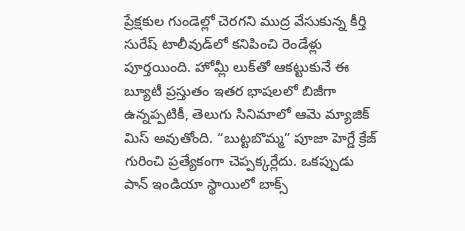ప్రేక్షకుల గుండెల్లో చెరగని ముద్ర వేసుకున్న కీర్తి సురేష్ టాలీవుడ్‌లో కనిపించి రెండేళ్లు పూర్తయింది. హోమ్లీ లుక్‌తో ఆకట్టుకునే ఈ బ్యూటీ ప్రస్తుతం ఇతర భాషలలో బిజీగా ఉన్నప్పటికీ, తెలుగు సినిమాలో ఆమె మ్యాజిక్ మిస్ అవుతోంది. “బుట్టబొమ్మ” పూజా హెగ్డే క్రేజ్ గురించి ప్రత్యేకంగా చెప్పక్కర్లేదు. ఒకప్పుడు పాన్ ఇండియా స్థాయిలో బాక్స్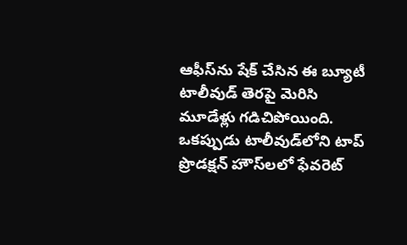ఆఫీస్‌ను షేక్ చేసిన ఈ బ్యూటీ టాలీవుడ్ తెరపై మెరిసి మూడేళ్లు గడిచిపోయింది. ఒకప్పుడు టాలీవుడ్‌లోని టాప్ ప్రొడక్షన్ హౌస్‌లలో ఫేవరెట్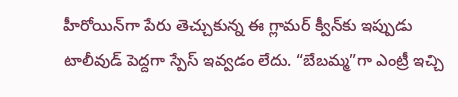హీరోయిన్‌గా పేరు తెచ్చుకున్న ఈ గ్లామర్ క్వీన్‌కు ఇప్పుడు టాలీవుడ్ పెద్దగా స్పేస్ ఇవ్వడం లేదు. “బేబమ్మ”గా ఎంట్రీ ఇచ్చి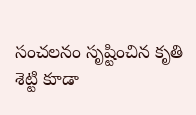సంచలనం సృష్టించిన కృతి శెట్టి కూడా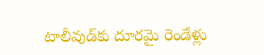టాలీవుడ్‌కు దూరమై రెండేళ్లు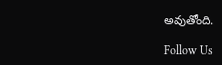అవుతోంది.

Follow Us